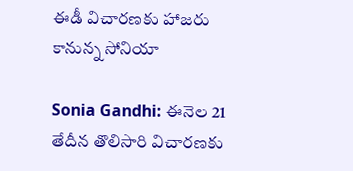ఈడీ విచారణకు హాజరు కానున్న సోనియా

Sonia Gandhi: ఈనెల 21 తేదీన తొలిసారి విచారణకు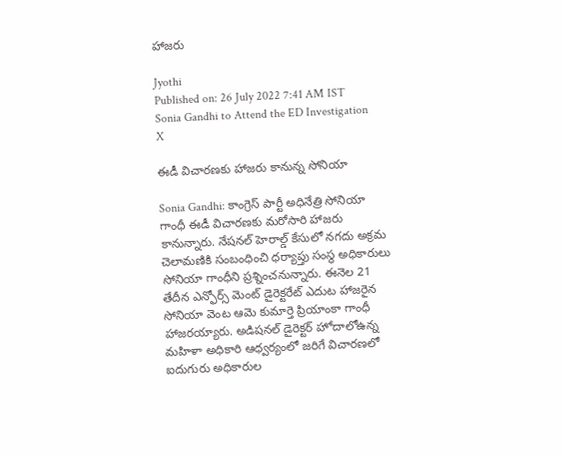హాజరు

Jyothi
Published on: 26 July 2022 7:41 AM IST
Sonia Gandhi to Attend the ED Investigation
X

ఈడీ విచారణకు హాజరు కానున్న సోనియా

Sonia Gandhi: కాంగ్రెస్ పార్టీ అధినేత్రి సోనియా గాంధీ ఈడీ విచారణకు మరోసారి హాజరు కానున్నారు. నేషనల్ హెరాల్డ్ కేసులో నగదు అక్రమ చెలామణికి సంబంధించి ధర్యాప్తు సంస్థ అధికారులు సోనియా గాంధీని ప్రశ్నించనున్నారు. ఈనెల 21 తేదీన ఎన్ఫోర్స్ మెంట్ డైరెక్టరేట్ ఎదుట హాజరైన సోనియా వెంట ఆమె కుమార్తె ప్రియాంకా గాంధీ హాజరయ్యారు. అడిషనల్ డైరెక్టర్ హోదాలోఉన్న మహిళా అధికారి ఆధ్వర్యంలో జరిగే విచారణలో ఐదుగురు అధికారుల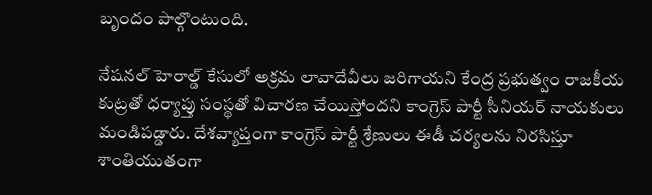బృందం పాల్గొంటుంది.

నేషనల్ హెరాల్డ్ కేసులో అక్రమ లావాదేవీలు జరిగాయని కేంద్ర ప్రభుత్వం రాజకీయ కుట్రతో ధర్యాప్తు సంస్థతో విచారణ చేయిస్తోందని కాంగ్రెస్ పార్టీ సీనియర్ నాయకులు మండిపడ్డారు. దేశవ్యాప్తంగా కాంగ్రెస్ పార్టీ శ్రేణులు ఈడీ చర్యలను నిరసిస్తూ శాంతియుతంగా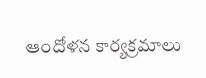ఆందోళన కార్యక్రమాలు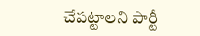చేపట్టాలని పార్టీ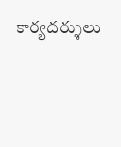కార్యదర‌్శులు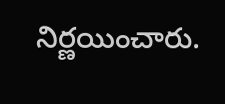నిర్ణయించారు.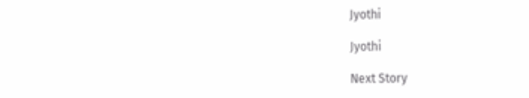Jyothi

Jyothi

Next Story